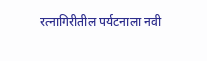रत्नागिरीतील पर्यटनाला नवी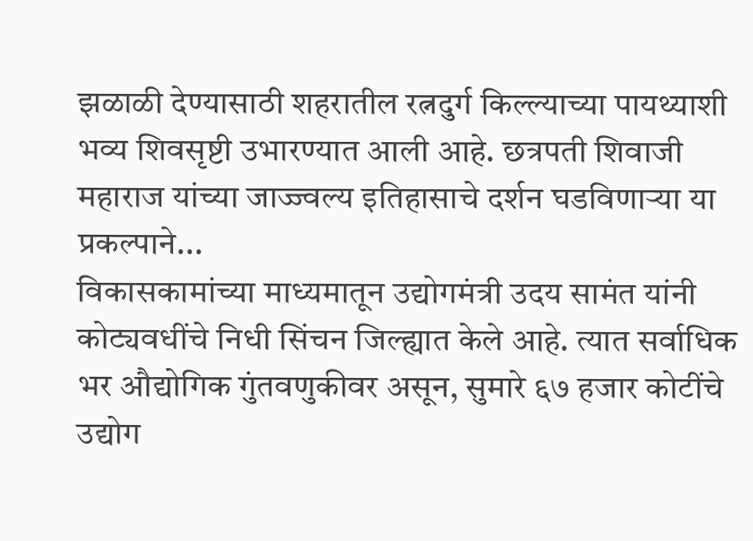झळाळी देण्यासाठी शहरातील रत्नदुर्ग किल्ल्याच्या पायथ्याशी भव्य शिवसृष्टी उभारण्यात आली आहे. छत्रपती शिवाजी महाराज यांच्या जाज्ज्वल्य इतिहासाचे दर्शन घडविणाऱ्या या प्रकल्पाने...
विकासकामांच्या माध्यमातून उद्योगमंत्री उदय सामंत यांनी कोट्यवधींचे निधी सिंचन जिल्ह्यात केले आहे. त्यात सर्वाधिक भर औद्योगिक गुंतवणुकीवर असून, सुमारे ६७ हजार कोटींचे उद्योग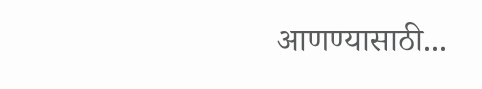आणण्यासाठी...